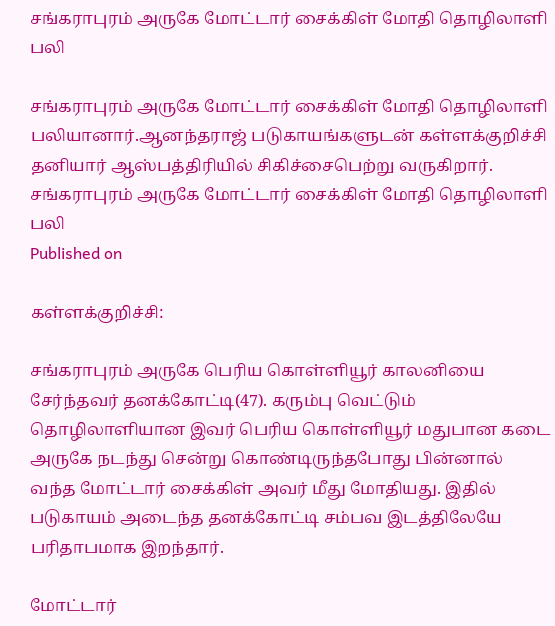சங்கராபுரம் அருகே மோட்டார் சைக்கிள் மோதி தொழிலாளி பலி

சங்கராபுரம் அருகே மோட்டார் சைக்கிள் மோதி தொழிலாளி பலியானார்.ஆனந்தராஜ் படுகாயங்களுடன் கள்ளக்குறிச்சி தனியார் ஆஸ்பத்திரியில் சிகிச்சைபெற்று வருகிறார்.
சங்கராபுரம் அருகே மோட்டார் சைக்கிள் மோதி தொழிலாளி பலி
Published on

கள்ளக்குறிச்சி:

சங்கராபுரம் அருகே பெரிய கொள்ளியூர் காலனியை சேர்ந்தவர் தனக்கோட்டி(47). கரும்பு வெட்டும் தொழிலாளியான இவர் பெரிய கொள்ளியூர் மதுபான கடை அருகே நடந்து சென்று கொண்டிருந்தபோது பின்னால் வந்த மோட்டார் சைக்கிள் அவர் மீது மோதியது. இதில் படுகாயம் அடைந்த தனக்கோட்டி சம்பவ இடத்திலேயே பரிதாபமாக இறந்தார்.

மோட்டார்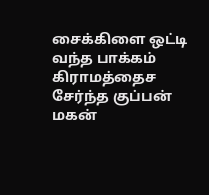சைக்கிளை ஒட்டி வந்த பாக்கம் கிராமத்தைச சேர்ந்த குப்பன் மகன்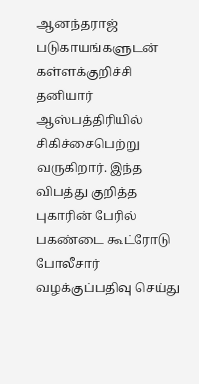ஆனந்தராஜ் படுகாயங்களுடன் கள்ளக்குறிச்சி தனியார் ஆஸ்பத்திரியில் சிகிச்சைபெற்று வருகிறார். இந்த விபத்து குறித்த புகாரின் பேரில் பகண்டை கூட்ரோடு போலீசார் வழக்குப்பதிவு செய்து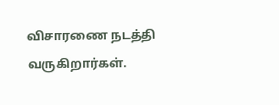விசாரணை நடத்தி வருகிறார்கள்.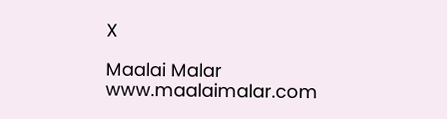X

Maalai Malar
www.maalaimalar.com